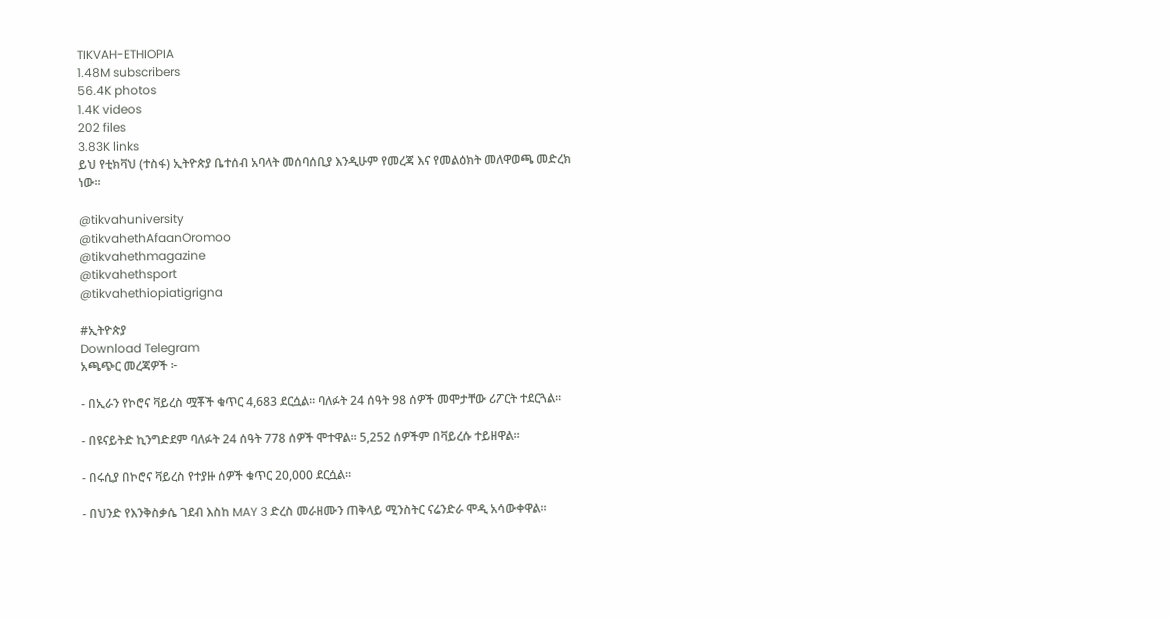TIKVAH-ETHIOPIA
1.48M subscribers
56.4K photos
1.4K videos
202 files
3.83K links
ይህ የቲክቫህ (ተስፋ) ኢትዮጵያ ቤተሰብ አባላት መሰባሰቢያ እንዲሁም የመረጃ እና የመልዕክት መለዋወጫ መድረክ ነው።

@tikvahuniversity
@tikvahethAfaanOromoo
@tikvahethmagazine
@tikvahethsport
@tikvahethiopiatigrigna

#ኢትዮጵያ
Download Telegram
አጫጭር መረጃዎች ፦

- በኢራን የኮሮና ቫይረስ ሟቾች ቁጥር 4,683 ደርሷል። ባለፉት 24 ሰዓት 98 ሰዎች መሞታቸው ሪፖርት ተደርጓል።

- በዩናይትድ ኪንግድደም ባለፉት 24 ሰዓት 778 ሰዎች ሞተዋል። 5,252 ሰዎችም በቫይረሱ ተይዘዋል።

- በሩሲያ በኮሮና ቫይረስ የተያዙ ሰዎች ቁጥር 20,000 ደርሷል።

- በህንድ የእንቅስቃሴ ገደብ እስከ MAY 3 ድረስ መራዘሙን ጠቅላይ ሚንስትር ናሬንድራ ሞዲ አሳውቀዋል።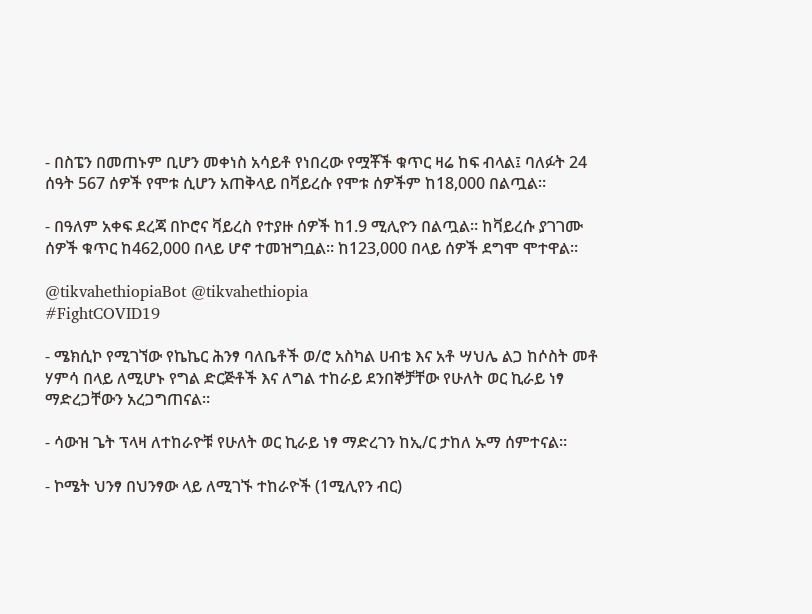- በስፔን በመጠኑም ቢሆን መቀነስ አሳይቶ የነበረው የሟቾች ቁጥር ዛሬ ከፍ ብላል፤ ባለፉት 24 ሰዓት 567 ሰዎች የሞቱ ሲሆን አጠቅላይ በቫይረሱ የሞቱ ሰዎችም ከ18,000 በልጧል።

- በዓለም አቀፍ ደረጃ በኮሮና ቫይረስ የተያዙ ሰዎች ከ1.9 ሚሊዮን በልጧል። ከቫይረሱ ያገገሙ ሰዎች ቁጥር ከ462,000 በላይ ሆኖ ተመዝግቧል። ከ123,000 በላይ ሰዎች ደግሞ ሞተዋል።

@tikvahethiopiaBot @tikvahethiopia
#FightCOVID19

- ሜክሲኮ የሚገኘው የኬኬር ሕንፃ ባለቤቶች ወ/ሮ አስካል ሀብቴ እና አቶ ሣህሌ ልጋ ከሶስት መቶ ሃምሳ በላይ ለሚሆኑ የግል ድርጅቶች እና ለግል ተከራይ ደንበኞቻቸው የሁለት ወር ኪራይ ነፃ ማድረጋቸውን አረጋግጠናል።

- ሳውዝ ጌት ፕላዛ ለተከራዮቹ የሁለት ወር ኪራይ ነፃ ማድረገን ከኢ/ር ታከለ ኡማ ሰምተናል።

- ኮሜት ህንፃ በህንፃው ላይ ለሚገኙ ተከራዮች (1ሚሊየን ብር)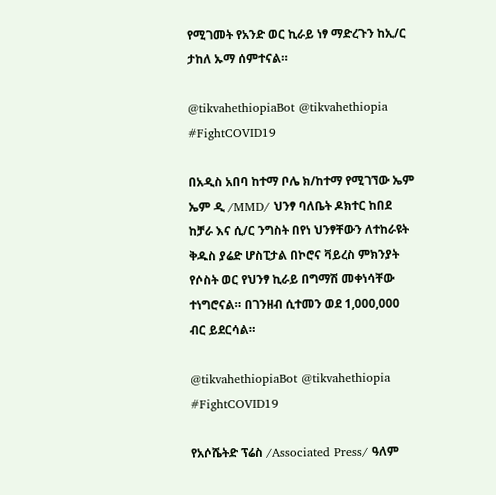የሚገመት የአንድ ወር ኪራይ ነፃ ማድረጉን ከኢ/ር ታከለ ኡማ ሰምተናል።

@tikvahethiopiaBot @tikvahethiopia
#FightCOVID19

በአዲስ አበባ ከተማ ቦሌ ክ/ከተማ የሚገኘው ኤም ኤም ዲ /MMD/ ህንፃ ባለቤት ዶክተር ከበደ ከቻራ እና ሲ/ር ንግስት በየነ ህንፃቸውን ለተከራዩት ቅዱስ ያሬድ ሆስፒታል በኮሮና ቫይረስ ምክንያት የሶስት ወር የህንፃ ኪራይ በግማሽ መቀነሳቸው ተነግሮናል። በገንዘብ ሲተመን ወደ 1,000,000 ብር ይደርሳል።

@tikvahethiopiaBot @tikvahethiopia
#FightCOVID19

የአሶሼትድ ፕሬስ /Associated Press/ ዓለም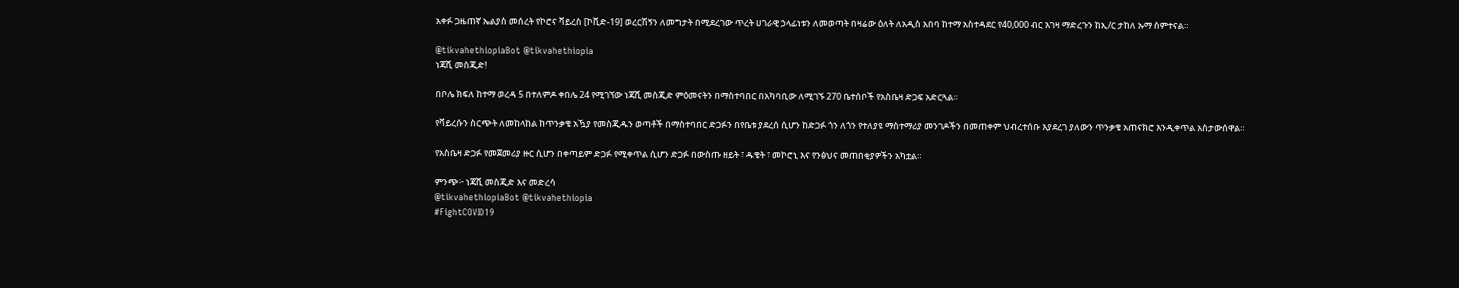አቀፉ ጋዜጠኛ ኤልያስ መሰረት የኮሮና ቫይረስ [ኮቪድ-19] ወረርሽኝን ለመግታት በሚደረገው ጥረት ሀገራዊ ኃላፊነቱን ለመወጣት በዛሬው ዕለት ለአዲስ አበባ ከተማ አስተዳደር የ40,000 ብር እገዛ ማድረጉን ከኢ/ር ታከለ ኡማ ሰምተናል።

@tikvahethiopiaBot @tikvahethiopia
ነጃሺ መስጂድ!

በቦሌ ክፍለ ከተማ ወረዳ 5 በተለምዶ ቀበሌ 24 የሚገኘው ነጃሺ መስጂድ ምዕመናትን በማስተባበር በአካባቢው ለሚገኙ 270 ቤተሰቦች የአስቤዛ ድጋፍ አድርጓል።

የቫይረሱን ስርጭት ለመከላከል ከጥንቃቄ አዃያ የመስጂዱን ወጣቶች በማስተባበር ድጋፉን በየቤቱ ያደረሰ ሲሆን ከድጋፉ ጎን ለጎን የተለያዩ ማስተማሪያ መንገዶችን በመጠቀም ህብረተሰቡ እያደረገ ያለውን ጥንቃቄ አጠናክሮ እንዲቀጥል አስታውሰዋል።

የአስቤዛ ድጋፉ የመጀመሪያ ዙር ሲሆን በቀጣይም ድጋፉ የሚቀጥል ሲሆን ድጋፉ በውስጡ ዘይት ፣ ዱቄት ፣ መኮሮኒ እና የንፅህና መጠበቂያዎችን አካቷል።

ምንጭ፦ ነጃሺ መስጂድ እና መድረሳ
@tikvahethiopiaBot @tikvahethiopia
#FightCOVID19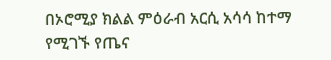በኦሮሚያ ክልል ምዕራብ አርሲ አሳሳ ከተማ የሚገኙ የጤና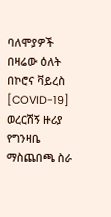ባለሞያዎች በዛሬው ዕለት በኮሮና ቫይረስ [COVID-19] ወረርሽኝ ዙሪያ የግንዛቤ ማስጨበጫ ስራ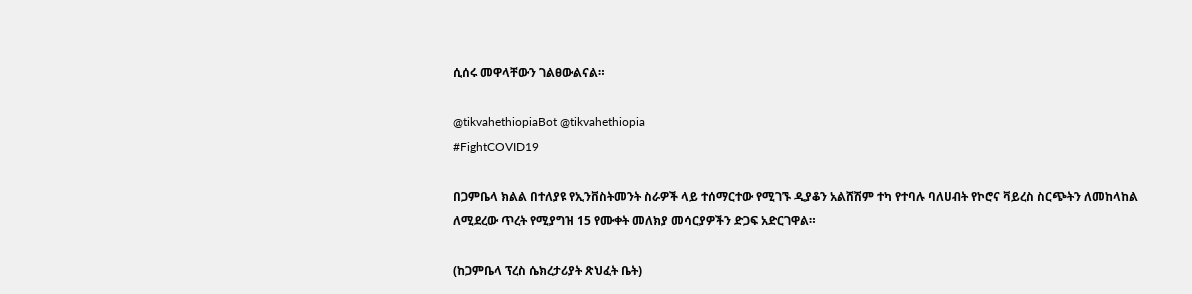ሲሰሩ መዋላቸውን ገልፀውልናል።

@tikvahethiopiaBot @tikvahethiopia
#FightCOVID19

በጋምቤላ ክልል በተለያዩ የኢንቨስትመንት ስራዎች ላይ ተሰማርተው የሚገኙ ዲያቆን አልሸሽም ተካ የተባሉ ባለሀብት የኮሮና ቫይረስ ስርጭትን ለመከላከል ለሚደረው ጥረት የሚያግዝ 15 የሙቀት መለክያ መሳርያዎችን ድጋፍ አድርገዋል።

(ከጋምቤላ ፕረስ ሴክረታሪያት ጽህፈት ቤት)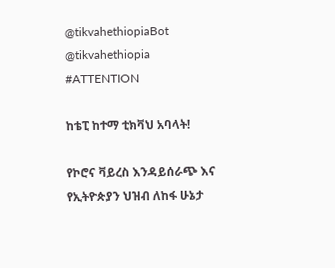@tikvahethiopiaBot @tikvahethiopia
#ATTENTION

ከቴፒ ከተማ ቲክቫህ አባላት!

የኮሮና ቫይረስ እንዳይሰራጭ እና የኢትዮጵያን ህዝብ ለከፋ ሁኔታ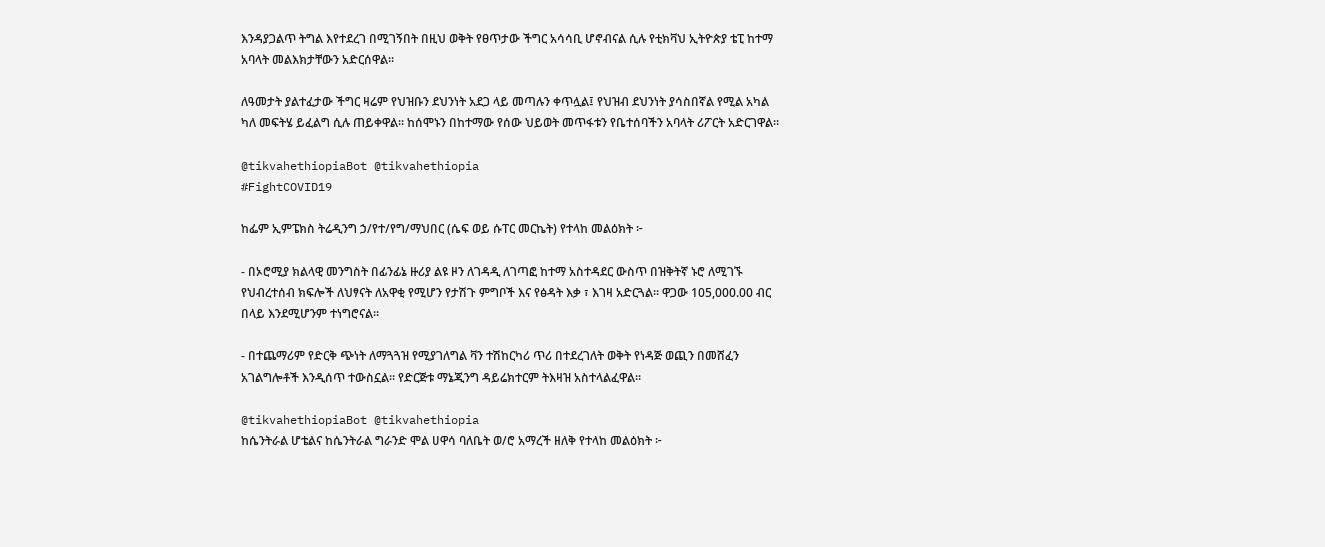እንዳያጋልጥ ትግል እየተደረገ በሚገኝበት በዚህ ወቅት የፀጥታው ችግር አሳሳቢ ሆኖብናል ሲሉ የቲክቫህ ኢትዮጵያ ቴፒ ከተማ አባላት መልእክታቸውን አድርሰዋል።

ለዓመታት ያልተፈታው ችግር ዛሬም የህዝቡን ደህንነት አደጋ ላይ መጣሉን ቀጥሏል፤ የህዝብ ደህንነት ያሳስበኛል የሚል አካል ካለ መፍትሄ ይፈልግ ሲሉ ጠይቀዋል። ከሰሞኑን በከተማው የሰው ህይወት መጥፋቱን የቤተሰባችን አባላት ሪፖርት አድርገዋል።

@tikvahethiopiaBot @tikvahethiopia
#FightCOVID19

ከፌም ኢምፔክስ ትሬዲንግ ኃ/የተ/የግ/ማህበር (ሴፍ ወይ ሱፐር መርኬት) የተላከ መልዕክት ፦

- በኦሮሚያ ክልላዊ መንግስት በፊንፊኔ ዙሪያ ልዩ ዞን ለገዳዲ ለገጣፎ ከተማ አስተዳደር ውስጥ በዝቅትኛ ኑሮ ለሚገኙ የህብረተሰብ ክፍሎች ለህፃናት ለአዋቂ የሚሆን የታሽጉ ምግቦች እና የፅዳት እቃ ፣ እገዛ አድርጓል። ዋጋው 105,000.00 ብር በላይ እንደሚሆንም ተነግሮናል።

- በተጨማሪም የድርቅ ጭነት ለማጓጓዝ የሚያገለግል ቫን ተሽከርካሪ ጥሪ በተደረገለት ወቅት የነዳጅ ወጪን በመሸፈን አገልግሎቶች እንዲሰጥ ተውስኗል። የድርጅቱ ማኔጂንግ ዳይሬክተርም ትእዛዝ አስተላልፈዋል።

@tikvahethiopiaBot @tikvahethiopia
ከሴንትራል ሆቴልና ከሴንትራል ግራንድ ሞል ሀዋሳ ባለቤት ወ/ሮ አማረች ዘለቅ የተላከ መልዕክት ፦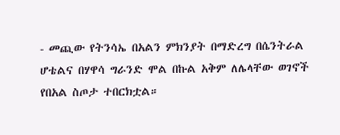- መጪው የትንሳኤ በአልን ምክንያት በማድረግ በሴንትራል ሆቴልና በሃዋሳ ግራንድ ሞል በኩል አቅም ለሌላቸው ወገኖች የበአል ስጦታ ተበርክቷል።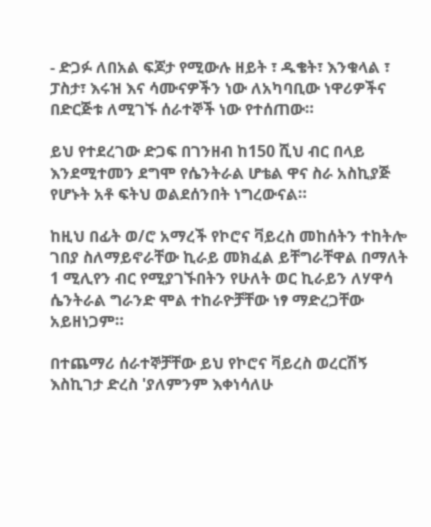- ድጋፉ ለበአል ፍጆታ የሚውሉ ዘይት ፣ ዱቄት፣ እንቁላል ፣ ፓስታ፣ እሩዝ እና ሳሙናዎችን ነው ለአካባቢው ነዋሪዎችና በድርጅቱ ለሚገኙ ሰራተኞች ነው የተሰጠው።

ይህ የተደረገው ድጋፍ በገንዘብ ከ150 ሺህ ብር በላይ እንደሚተመን ደግሞ የሴንትራል ሆቴል ዋና ስራ አስኪያጅ የሆኑት አቶ ፍትህ ወልደሰንበት ነግረውናል።

ከዚህ በፊት ወ/ሮ አማረች የኮሮና ቫይረስ መከሰትን ተከትሎ ገበያ ስለማይኖራቸው ኪራይ መክፈል ይቸግራቸዋል በማለት 1 ሚሊየን ብር የሚያገኙበትን የሁለት ወር ኪራይን ለሃዋሳ ሴንትራል ግራንድ ሞል ተከራዮቻቸው ነፃ ማድረጋቸው አይዘነጋም።

በተጨማሪ ሰራተኞቻቸው ይህ የኮሮና ቫይረስ ወረርሽኝ እስኪገታ ድረስ 'ያለምንም እቀነሳለሁ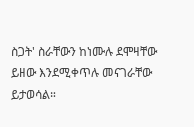ስጋት' ስራቸውን ከነሙሉ ደሞዛቸው ይዘው እንደሚቀጥሉ መናገራቸው ይታወሳል።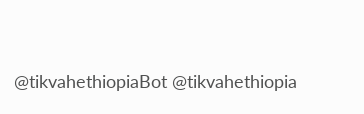@tikvahethiopiaBot @tikvahethiopia